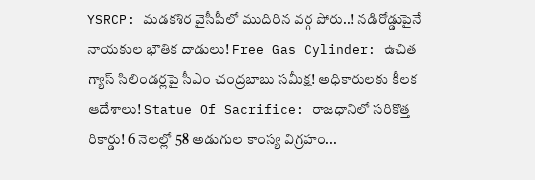YSRCP: మడకశిర వైసీపీలో ముదిరిన వర్గ పోరు..! నడిరోడ్డుపైనే నాయకుల భౌతిక దాడులు! Free Gas Cylinder: ఉచిత గ్యాస్ సిలిండర్లపై సీఎం చంద్రబాబు సమీక్ష! అధికారులకు కీలక ఆదేశాలు! Statue Of Sacrifice: రాజధానిలో సరికొత్త రికార్డు! 6 నెలల్లో 58 అడుగుల కాంస్య విగ్రహం...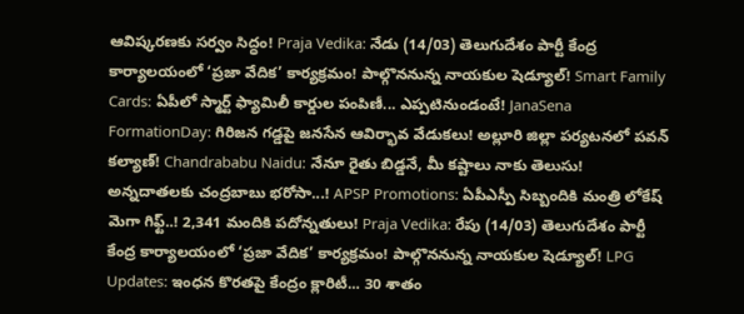ఆవిష్కరణకు సర్వం సిద్ధం! Praja Vedika: నేడు (14/03) తెలుగుదేశం పార్టీ కేంద్ర కార్యాలయంలో ‘ప్రజా వేదిక’ కార్యక్రమం! పాల్గొననున్న నాయకుల షెడ్యూల్! Smart Family Cards: ఏపీలో స్మార్ట్ ఫ్యామిలీ కార్డుల పంపిణీ... ఎప్పటినుండంటే! JanaSena FormationDay: గిరిజన గడ్డపై జనసేన ఆవిర్భావ వేడుకలు! అల్లూరి జిల్లా పర్యటనలో పవన్ కల్యాణ్! Chandrababu Naidu: నేనూ రైతు బిడ్డనే, మీ కష్టాలు నాకు తెలుసు! అన్నదాతలకు చంద్రబాబు భరోసా...! APSP Promotions: ఏపీఎస్పీ సిబ్బందికి మంత్రి లోకేష్ మెగా గిఫ్ట్..! 2,341 మందికి పదోన్నతులు! Praja Vedika: రేపు (14/03) తెలుగుదేశం పార్టీ కేంద్ర కార్యాలయంలో ‘ప్రజా వేదిక’ కార్యక్రమం! పాల్గొననున్న నాయకుల షెడ్యూల్! LPG Updates: ఇంధన కొరతపై కేంద్రం క్లారిటీ... 30 శాతం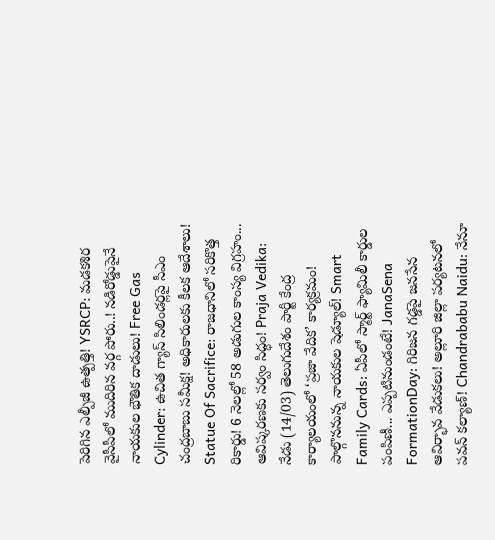పెరిగిన ఎల్పీజీ ఉత్పత్తి! YSRCP: మడకశిర వైసీపీలో ముదిరిన వర్గ పోరు..! నడిరోడ్డుపైనే నాయకుల భౌతిక దాడులు! Free Gas Cylinder: ఉచిత గ్యాస్ సిలిండర్లపై సీఎం చంద్రబాబు సమీక్ష! అధికారులకు కీలక ఆదేశాలు! Statue Of Sacrifice: రాజధానిలో సరికొత్త రికార్డు! 6 నెలల్లో 58 అడుగుల కాంస్య విగ్రహం... ఆవిష్కరణకు సర్వం సిద్ధం! Praja Vedika: నేడు (14/03) తెలుగుదేశం పార్టీ కేంద్ర కార్యాలయంలో ‘ప్రజా వేదిక’ కార్యక్రమం! పాల్గొననున్న నాయకుల షెడ్యూల్! Smart Family Cards: ఏపీలో స్మార్ట్ ఫ్యామిలీ కార్డుల పంపిణీ... ఎప్పటినుండంటే! JanaSena FormationDay: గిరిజన గడ్డపై జనసేన ఆవిర్భావ వేడుకలు! అల్లూరి జిల్లా పర్యటనలో పవన్ కల్యాణ్! Chandrababu Naidu: నేనూ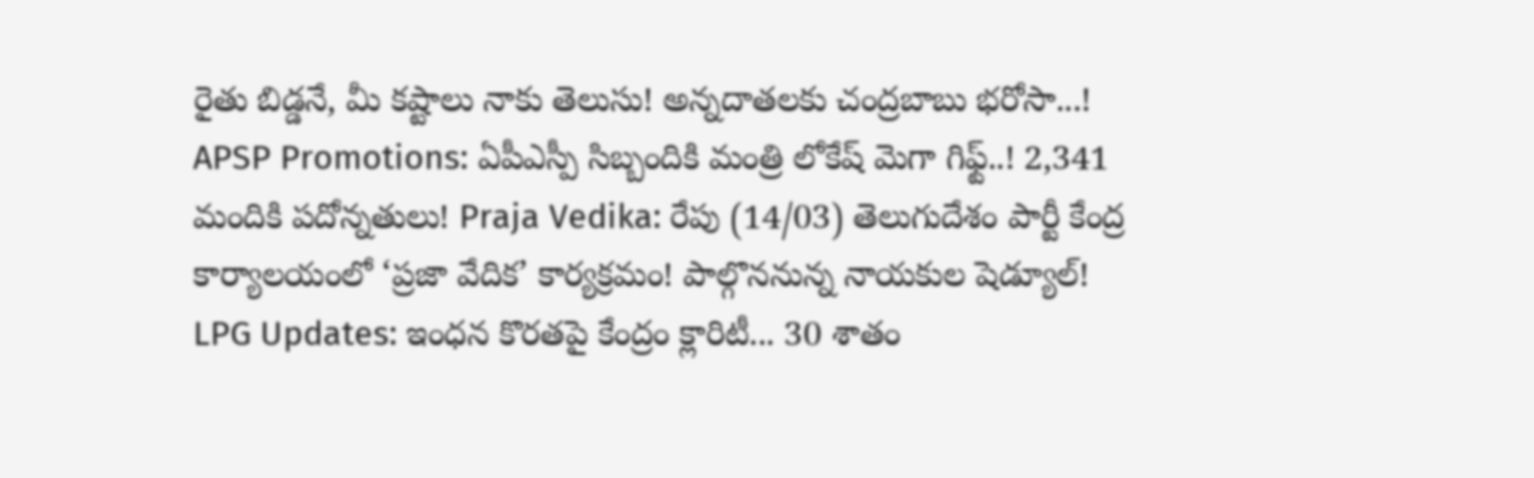రైతు బిడ్డనే, మీ కష్టాలు నాకు తెలుసు! అన్నదాతలకు చంద్రబాబు భరోసా...! APSP Promotions: ఏపీఎస్పీ సిబ్బందికి మంత్రి లోకేష్ మెగా గిఫ్ట్..! 2,341 మందికి పదోన్నతులు! Praja Vedika: రేపు (14/03) తెలుగుదేశం పార్టీ కేంద్ర కార్యాలయంలో ‘ప్రజా వేదిక’ కార్యక్రమం! పాల్గొననున్న నాయకుల షెడ్యూల్! LPG Updates: ఇంధన కొరతపై కేంద్రం క్లారిటీ... 30 శాతం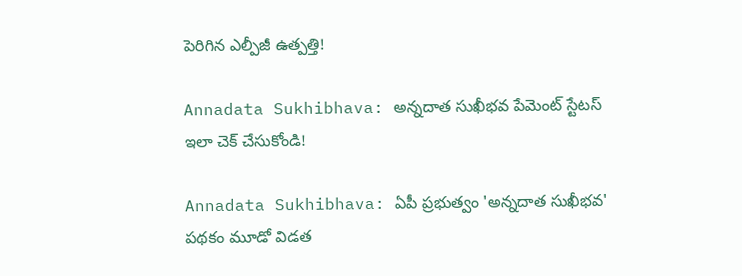పెరిగిన ఎల్పీజీ ఉత్పత్తి!

Annadata Sukhibhava: అన్నదాత సుఖీభవ పేమెంట్ స్టేటస్ ఇలా చెక్ చేసుకోండి!

Annadata Sukhibhava: ఏపీ ప్రభుత్వం 'అన్నదాత సుఖీభవ' పథకం మూడో విడత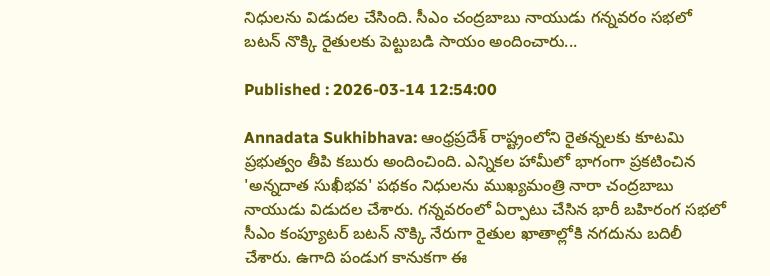నిధులను విడుదల చేసింది. సీఎం చంద్రబాబు నాయుడు గన్నవరం సభలో బటన్ నొక్కి రైతులకు పెట్టుబడి సాయం అందించారు...

Published : 2026-03-14 12:54:00

Annadata Sukhibhava: ఆంధ్రప్రదేశ్ రాష్ట్రంలోని రైతన్నలకు కూటమి ప్రభుత్వం తీపి కబురు అందించింది. ఎన్నికల హామీలో భాగంగా ప్రకటించిన 'అన్నదాత సుఖీభవ' పథకం నిధులను ముఖ్యమంత్రి నారా చంద్రబాబు నాయుడు విడుదల చేశారు. గన్నవరంలో ఏర్పాటు చేసిన భారీ బహిరంగ సభలో సీఎం కంప్యూటర్ బటన్ నొక్కి నేరుగా రైతుల ఖాతాల్లోకి నగదును బదిలీ చేశారు. ఉగాది పండుగ కానుకగా ఈ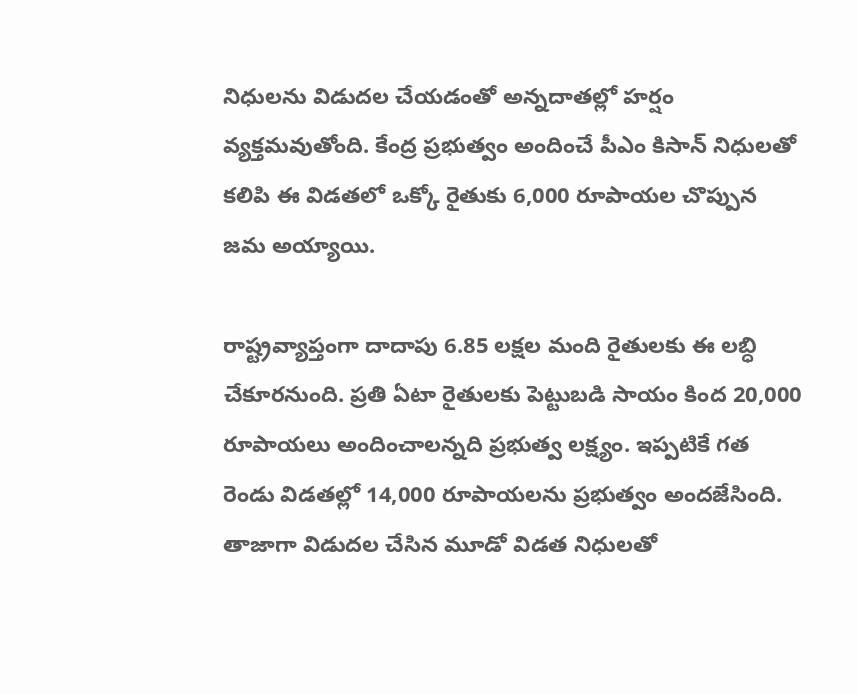నిధులను విడుదల చేయడంతో అన్నదాతల్లో హర్షం వ్యక్తమవుతోంది. కేంద్ర ప్రభుత్వం అందించే పీఎం కిసాన్ నిధులతో కలిపి ఈ విడతలో ఒక్కో రైతుకు 6,000 రూపాయల చొప్పున జమ అయ్యాయి.

రాష్ట్రవ్యాప్తంగా దాదాపు 6.85 లక్షల మంది రైతులకు ఈ లబ్ధి చేకూరనుంది. ప్రతి ఏటా రైతులకు పెట్టుబడి సాయం కింద 20,000 రూపాయలు అందించాలన్నది ప్రభుత్వ లక్ష్యం. ఇప్పటికే గత రెండు విడతల్లో 14,000 రూపాయలను ప్రభుత్వం అందజేసింది. తాజాగా విడుదల చేసిన మూడో విడత నిధులతో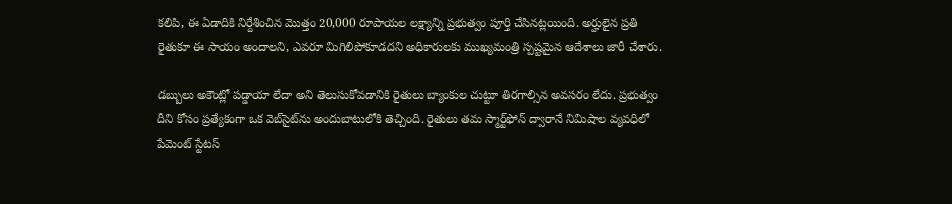కలిపి, ఈ ఏడాదికి నిర్దేశించిన మొత్తం 20,000 రూపాయల లక్ష్యాన్ని ప్రభుత్వం పూర్తి చేసినట్లయింది. అర్హులైన ప్రతి రైతుకూ ఈ సాయం అందాలని, ఎవరూ మిగిలిపోకూడదని అధికారులకు ముఖ్యమంత్రి స్పష్టమైన ఆదేశాలు జారీ చేశారు.

డబ్బులు అకౌంట్లో పడ్డాయా లేదా అని తెలుసుకోవడానికి రైతులు బ్యాంకుల చుట్టూ తిరగాల్సిన అవసరం లేదు. ప్రభుత్వం దీని కోసం ప్రత్యేకంగా ఒక వెబ్‌సైట్‌ను అందుబాటులోకి తెచ్చింది. రైతులు తమ స్మార్ట్‌ఫోన్ ద్వారానే నిమిషాల వ్యవధిలో పేమెంట్ స్టేటస్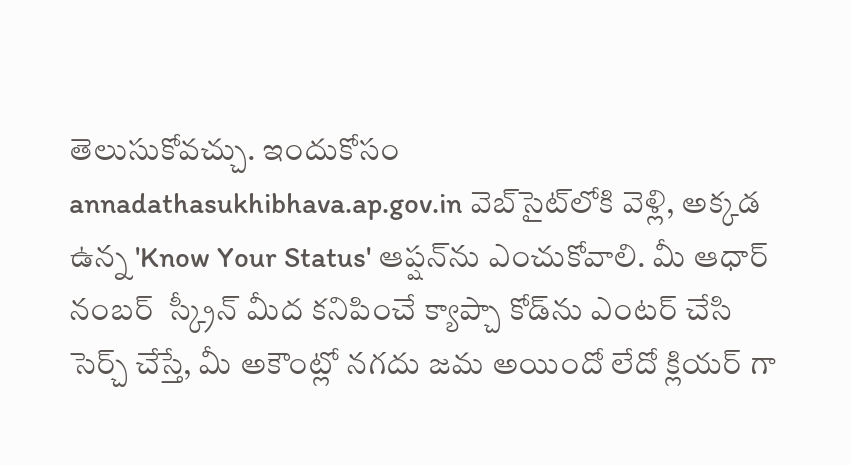తెలుసుకోవచ్చు. ఇందుకోసం annadathasukhibhava.ap.gov.in వెబ్‌సైట్‌లోకి వెళ్లి, అక్కడ ఉన్న 'Know Your Status' ఆప్షన్‌ను ఎంచుకోవాలి. మీ ఆధార్ నంబర్  స్క్రీన్ మీద కనిపించే క్యాప్చా కోడ్‌ను ఎంటర్ చేసి సెర్చ్ చేస్తే, మీ అకౌంట్లో నగదు జమ అయిందో లేదో క్లియర్ గా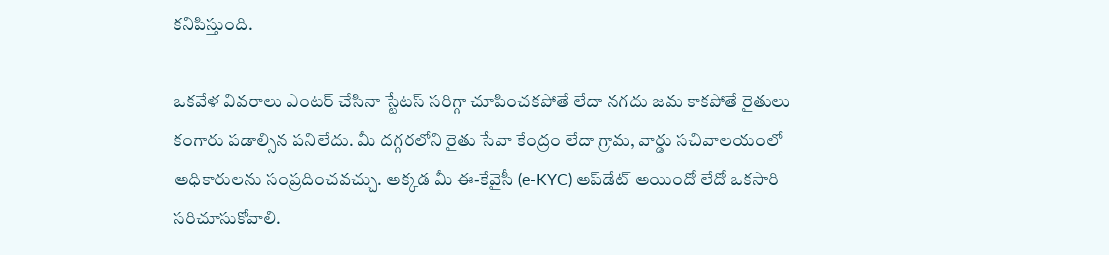కనిపిస్తుంది.

ఒకవేళ వివరాలు ఎంటర్ చేసినా స్టేటస్ సరిగ్గా చూపించకపోతే లేదా నగదు జమ కాకపోతే రైతులు కంగారు పడాల్సిన పనిలేదు. మీ దగ్గరలోని రైతు సేవా కేంద్రం లేదా గ్రామ, వార్డు సచివాలయంలో అధికారులను సంప్రదించవచ్చు. అక్కడ మీ ఈ-కేవైసీ (e-KYC) అప్‌డేట్ అయిందో లేదో ఒకసారి సరిచూసుకోవాలి.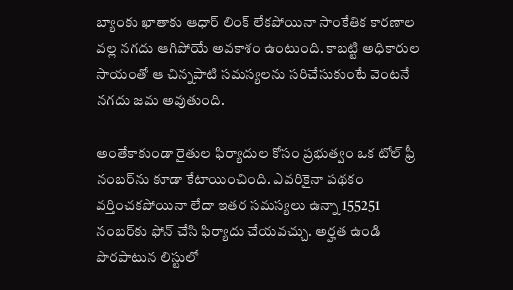బ్యాంకు ఖాతాకు ఆధార్ లింక్ లేకపోయినా సాంకేతిక కారణాల వల్ల నగదు ఆగిపోయే అవకాశం ఉంటుంది. కాబట్టి అధికారుల సాయంతో ఆ చిన్నపాటి సమస్యలను సరిచేసుకుంటే వెంటనే నగదు జమ అవుతుంది.

అంతేకాకుండా రైతుల ఫిర్యాదుల కోసం ప్రభుత్వం ఒక టోల్ ఫ్రీ నంబర్‌ను కూడా కేటాయించింది. ఎవరికైనా పథకం వర్తించకపోయినా లేదా ఇతర సమస్యలు ఉన్నా 155251 నంబర్‌కు ఫోన్ చేసి ఫిర్యాదు చేయవచ్చు. అర్హత ఉండి పొరపాటున లిస్టులో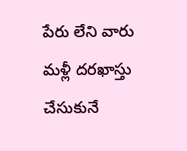పేరు లేని వారు మళ్లీ దరఖాస్తు చేసుకునే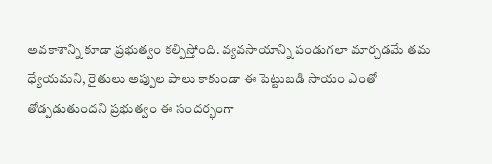అవకాశాన్ని కూడా ప్రభుత్వం కల్పిస్తోంది. వ్యవసాయాన్ని పండుగలా మార్చడమే తమ ధ్యేయమని, రైతులు అప్పుల పాలు కాకుండా ఈ పెట్టుబడి సాయం ఎంతో తోడ్పడుతుందని ప్రభుత్వం ఈ సందర్భంగా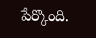పేర్కొంది.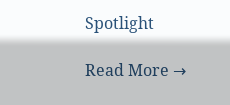Spotlight

Read More →